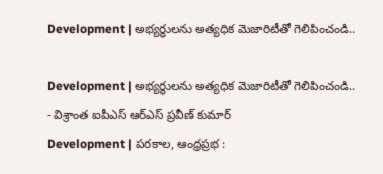Development | అభ్యర్థులను అత్యధిక మెజారిటీతో గెలిపించండి..

Development | అభ్యర్థులను అత్యధిక మెజారిటీతో గెలిపించండి..
- విశ్రాంత ఐపీఎస్ ఆర్ఎస్ ప్రవీణ్ కుమార్
Development | పరకాల, ఆంధ్రప్రభ :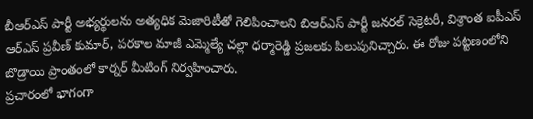బీఆర్ఎస్ పార్టీ అభ్యర్థులను అత్యధిక మెజారిటీతో గెలిపించాలని బిఆర్ఎస్ పార్టీ జనరల్ సెక్రెటరీ, విశ్రాంత ఐపీఎస్ ఆర్ఎస్ ప్రవీణ్ కుమార్, పరకాల మాజీ ఎమ్మెల్యే చల్లా ధర్మారెడ్డి ప్రజలకు పిలుపునిచ్చారు. ఈ రోజు పట్టణంలోని బొడ్రాయి ప్రాంతంలో కార్నర్ మీటింగ్ నిర్వహించారు.
ప్రచారంలో భాగంగా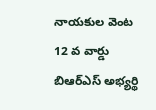నాయకుల వెంట 12 వ వార్డు బిఆర్ఎస్ అభ్యర్థి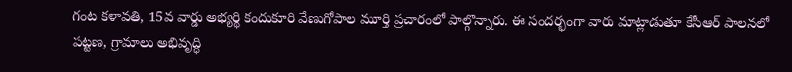గంట కళావతి, 15వ వార్డు అభ్యర్థి కందుకూరి వేణుగోపాల మూర్తి ప్రచారంలో పాల్గొన్నారు. ఈ సందర్భంగా వారు మాట్లాడుతూ కేసీఆర్ పాలనలో పట్టణ, గ్రామాలు అభివృద్ధి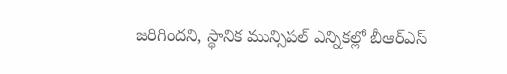జరిగిందని, స్థానిక మున్సిపల్ ఎన్నికల్లో బీఆర్ఎస్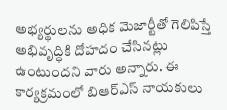అభ్యర్థులను అధిక మెజార్టీతో గెలిపిస్తే అభివృద్ధికి దోహదం చేసినట్లు ఉంటుందని వారు అన్నారు. ఈ కార్యక్రమంలో బిఆర్ఎస్ నాయకులు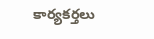కార్యకర్తలు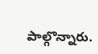పాల్గొన్నారు.